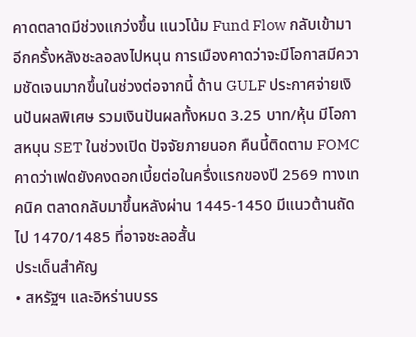คาดตลาดมีช่วงแกว่งขึ้น แนวโน้ม Fund Flow กลับเข้ามาอีกครั้งหลังชะลอลงไปหนุน การเมืองคาดว่าจะมีโอกาสมีความชัดเจนมากขึ้นในช่วงต่อจากนี้ ด้าน GULF ประกาศจ่ายเงินปันผลพิเศษ รวมเงินปันผลทั้งหมด 3.25 บาท/หุ้น มีโอกาสหนุน SET ในช่วงเปิด ปัจจัยภายนอก คืนนี้ติดตาม FOMC คาดว่าเฟดยังคงดอกเบี้ยต่อในครึ่งแรกของปี 2569 ทางเทคนิค ตลาดกลับมาขึ้นหลังผ่าน 1445-1450 มีแนวต้านถัดไป 1470/1485 ที่อาจชะลอสั้น
ประเด็นสำคัญ
• สหรัฐฯ และอิหร่านบรร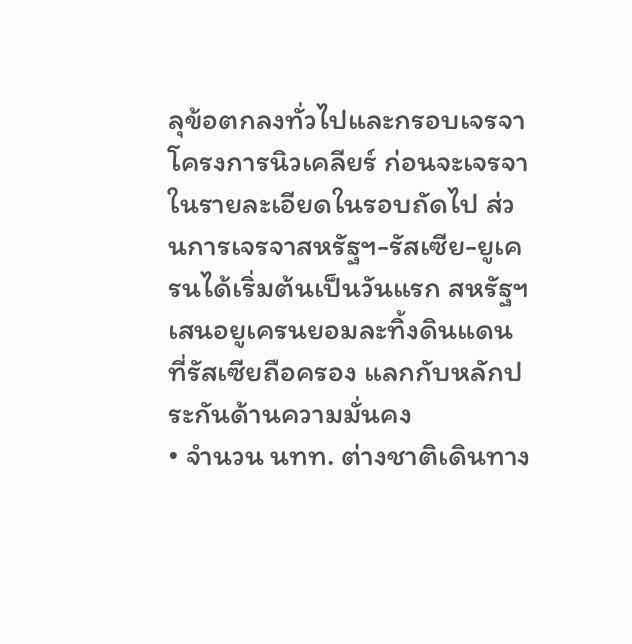ลุข้อตกลงทั่วไปและกรอบเจรจาโครงการนิวเคลียร์ ก่อนจะเจรจาในรายละเอียดในรอบถัดไป ส่วนการเจรจาสหรัฐฯ-รัสเซีย-ยูเครนได้เริ่มต้นเป็นวันแรก สหรัฐฯ เสนอยูเครนยอมละทิ้งดินแดนที่รัสเซียถือครอง แลกกับหลักประกันด้านความมั่นคง
• จำนวน นทท. ต่างชาติเดินทาง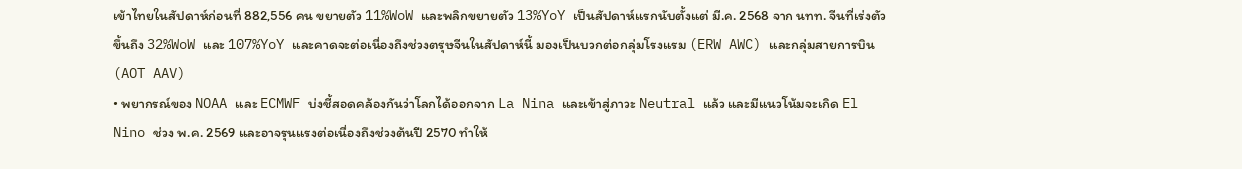เข้าไทยในสัปดาห์ก่อนที่ 882,556 คน ขยายตัว 11%WoW และพลิกขยายตัว 13%YoY เป็นสัปดาห์แรกนับตั้งแต่ มี.ค. 2568 จาก นทท. จีนที่เร่งตัวขึ้นถึง 32%WoW และ 107%YoY และคาดจะต่อเนื่องถึงช่วงตรุษจีนในสัปดาห์นี้ มองเป็นบวกต่อกลุ่มโรงแรม (ERW AWC) และกลุ่มสายการบิน (AOT AAV)
• พยากรณ์ของ NOAA และ ECMWF บ่งชี้สอดคล้องกันว่าโลกได้ออกจาก La Nina และเข้าสู่ภาวะ Neutral แล้ว และมีแนวโน้มจะเกิด El Nino ช่วง พ.ค. 2569 และอาจรุนแรงต่อเนื่องถึงช่วงต้นปี 2570 ทำให้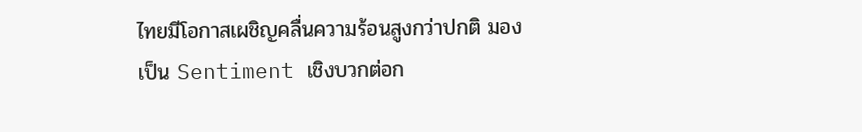ไทยมีโอกาสเผชิญคลื่นความร้อนสูงกว่าปกติ มองเป็น Sentiment เชิงบวกต่อก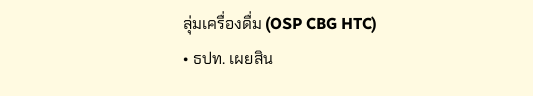ลุ่มเครื่องดื่ม (OSP CBG HTC)
• ธปท. เผยสิน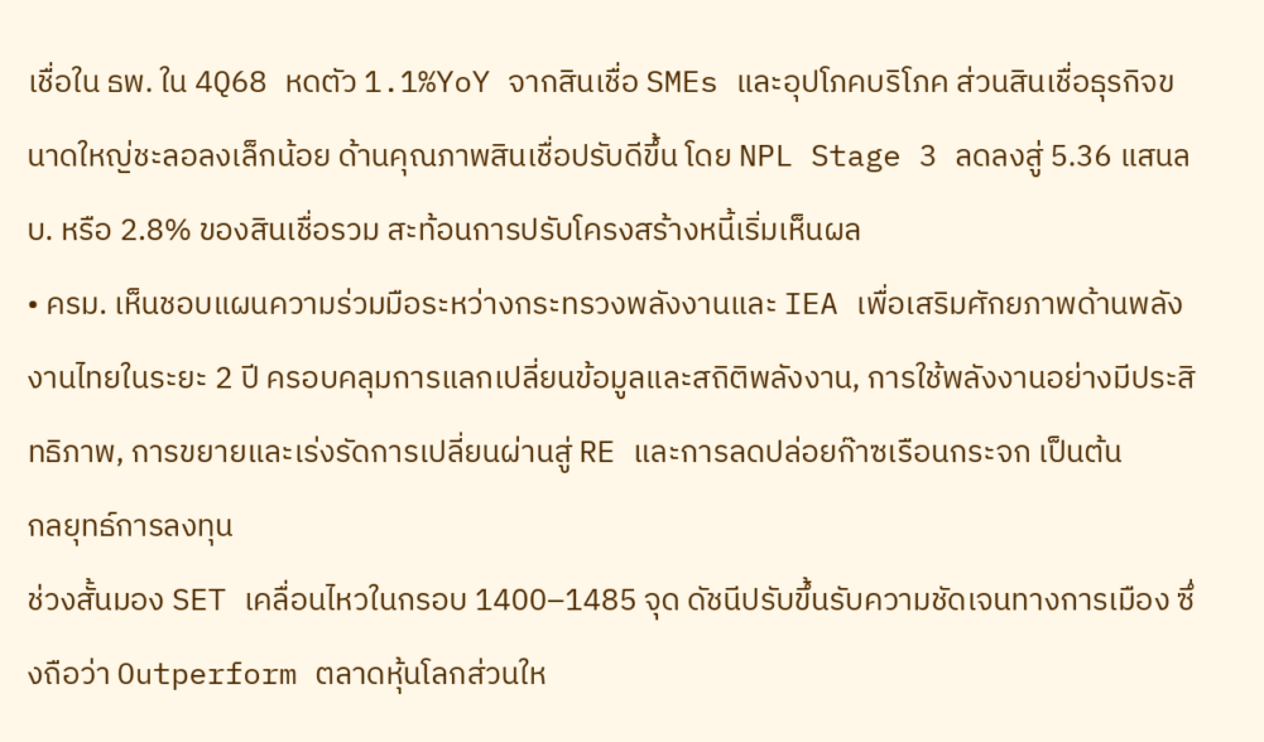เชื่อใน ธพ. ใน 4Q68 หดตัว 1.1%YoY จากสินเชื่อ SMEs และอุปโภคบริโภค ส่วนสินเชื่อธุรกิจขนาดใหญ่ชะลอลงเล็กน้อย ด้านคุณภาพสินเชื่อปรับดีขึ้น โดย NPL Stage 3 ลดลงสู่ 5.36 แสนลบ. หรือ 2.8% ของสินเชื่อรวม สะท้อนการปรับโครงสร้างหนี้เริ่มเห็นผล
• ครม. เห็นชอบแผนความร่วมมือระหว่างกระทรวงพลังงานและ IEA เพื่อเสริมศักยภาพด้านพลังงานไทยในระยะ 2 ปี ครอบคลุมการแลกเปลี่ยนข้อมูลและสถิติพลังงาน, การใช้พลังงานอย่างมีประสิทธิภาพ, การขยายและเร่งรัดการเปลี่ยนผ่านสู่ RE และการลดปล่อยก๊าซเรือนกระจก เป็นต้น
กลยุทธ์การลงทุน
ช่วงสั้นมอง SET เคลื่อนไหวในกรอบ 1400–1485 จุด ดัชนีปรับขึ้นรับความชัดเจนทางการเมือง ซึ่งถือว่า Outperform ตลาดหุ้นโลกส่วนให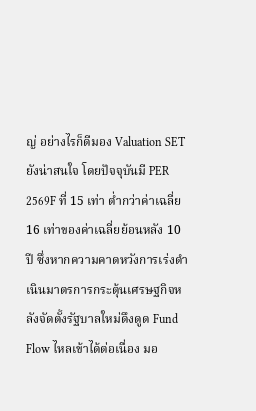ญ่ อย่างไรก็ดีมอง Valuation SET ยังน่าสนใจ โดยปัจจุบันมี PER 2569F ที่ 15 เท่า ต่ำกว่าค่าเฉลี่ย 16 เท่าของค่าเฉลี่ยย้อนหลัง 10 ปี ซึ่งหากความคาดหวังการเร่งดำเนินมาตรการกระตุ้นเศรษฐกิจหลังจัดตั้งรัฐบาลใหม่ดึงดูด Fund Flow ไหลเข้าได้ต่อเนื่อง มอ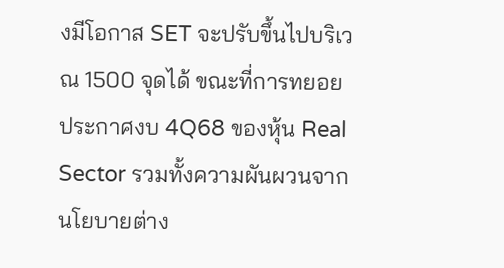งมีโอกาส SET จะปรับขึ้นไปบริเวณ 1500 จุดได้ ขณะที่การทยอยประกาศงบ 4Q68 ของหุ้น Real Sector รวมทั้งความผันผวนจากนโยบายต่าง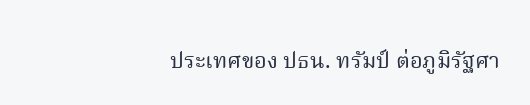ประเทศของ ปธน. ทรัมป์ ต่อภูมิรัฐศา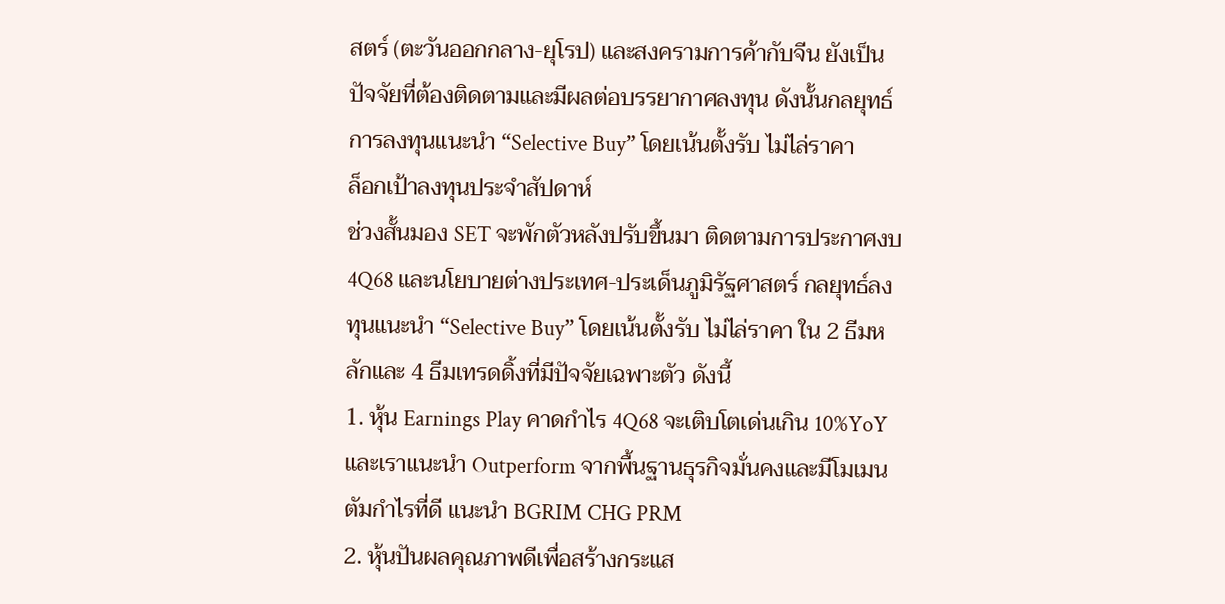สตร์ (ตะวันออกกลาง-ยุโรป) และสงครามการค้ากับจีน ยังเป็นปัจจัยที่ต้องติดตามและมีผลต่อบรรยากาศลงทุน ดังนั้นกลยุทธ์การลงทุนแนะนำ “Selective Buy” โดยเน้นตั้งรับ ไม่ไล่ราคา
ล็อกเป้าลงทุนประจำสัปดาห์
ช่วงสั้นมอง SET จะพักตัวหลังปรับขึ้นมา ติดตามการประกาศงบ 4Q68 และนโยบายต่างประเทศ-ประเด็นภูมิรัฐศาสตร์ กลยุทธ์ลงทุนแนะนำ “Selective Buy” โดยเน้นตั้งรับ ไม่ไล่ราคา ใน 2 ธีมหลักและ 4 ธีมเทรดดิ้งที่มีปัจจัยเฉพาะตัว ดังนี้
1. หุ้น Earnings Play คาดกำไร 4Q68 จะเติบโตเด่นเกิน 10%YoY และเราแนะนำ Outperform จากพื้นฐานธุรกิจมั่นคงและมีโมเมนตัมกำไรที่ดี แนะนำ BGRIM CHG PRM
2. หุ้นปันผลคุณภาพดีเพื่อสร้างกระแส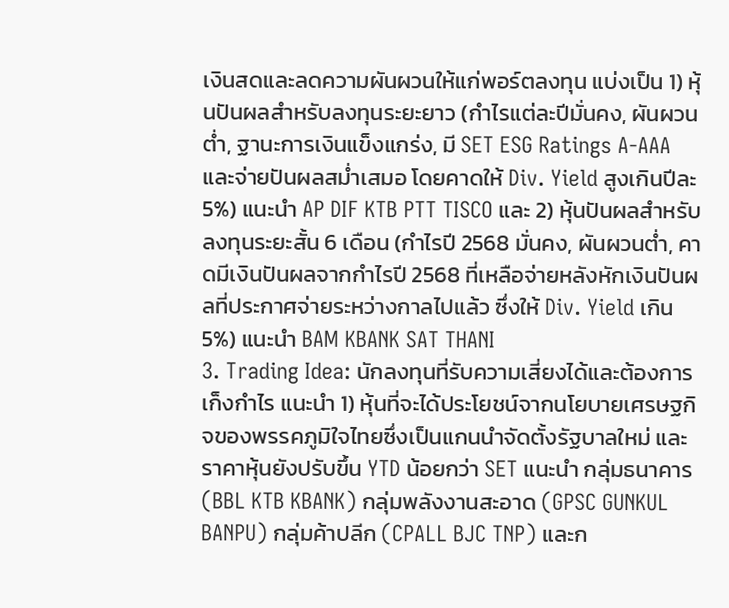เงินสดและลดความผันผวนให้แก่พอร์ตลงทุน แบ่งเป็น 1) หุ้นปันผลสำหรับลงทุนระยะยาว (กำไรแต่ละปีมั่นคง, ผันผวนต่ำ, ฐานะการเงินแข็งแกร่ง, มี SET ESG Ratings A-AAA และจ่ายปันผลสม่ำเสมอ โดยคาดให้ Div. Yield สูงเกินปีละ 5%) แนะนำ AP DIF KTB PTT TISCO และ 2) หุ้นปันผลสำหรับลงทุนระยะสั้น 6 เดือน (กำไรปี 2568 มั่นคง, ผันผวนต่ำ, คาดมีเงินปันผลจากกำไรปี 2568 ที่เหลือจ่ายหลังหักเงินปันผลที่ประกาศจ่ายระหว่างกาลไปแล้ว ซึ่งให้ Div. Yield เกิน 5%) แนะนำ BAM KBANK SAT THANI
3. Trading Idea: นักลงทุนที่รับความเสี่ยงได้และต้องการเก็งกำไร แนะนำ 1) หุ้นที่จะได้ประโยชน์จากนโยบายเศรษฐกิจของพรรคภูมิใจไทยซึ่งเป็นแกนนำจัดตั้งรัฐบาลใหม่ และราคาหุ้นยังปรับขึ้น YTD น้อยกว่า SET แนะนำ กลุ่มธนาคาร (BBL KTB KBANK) กลุ่มพลังงานสะอาด (GPSC GUNKUL BANPU) กลุ่มค้าปลีก (CPALL BJC TNP) และก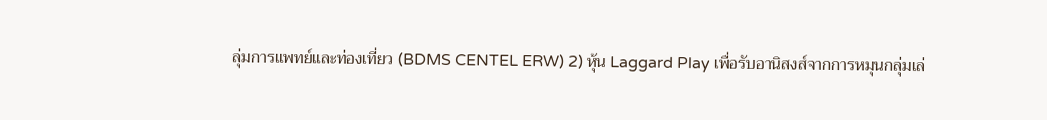ลุ่มการแพทย์และท่องเที่ยว (BDMS CENTEL ERW) 2) หุ้น Laggard Play เพื่อรับอานิสงส์จากการหมุนกลุ่มเล่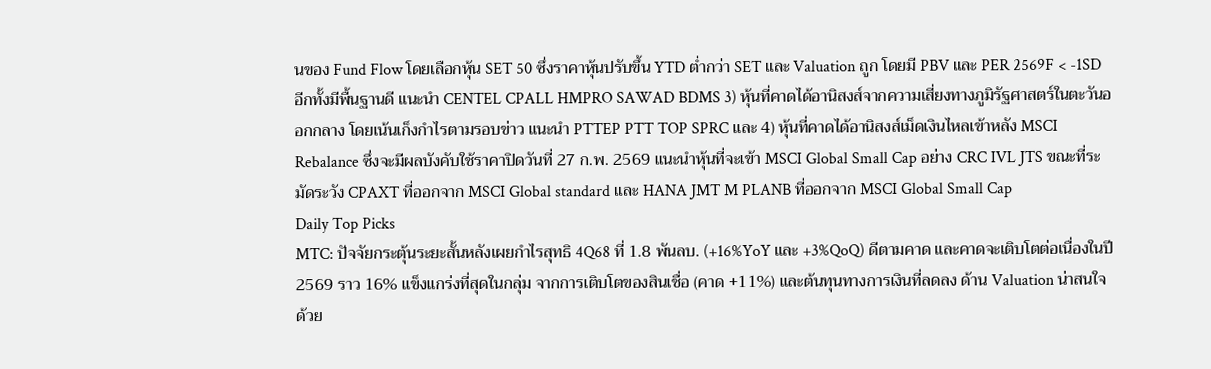นของ Fund Flow โดยเลือกหุ้น SET 50 ซึ่งราคาหุ้นปรับขึ้น YTD ต่ำกว่า SET และ Valuation ถูก โดยมี PBV และ PER 2569F < -1SD อีกทั้งมีพื้นฐานดี แนะนำ CENTEL CPALL HMPRO SAWAD BDMS 3) หุ้นที่คาดได้อานิสงส์จากความเสี่ยงทางภูมิรัฐศาสตร์ในตะวันออกกลาง โดยเน้นเก็งกำไรตามรอบข่าว แนะนำ PTTEP PTT TOP SPRC และ 4) หุ้นที่คาดได้อานิสงส์เม็ดเงินไหลเข้าหลัง MSCI Rebalance ซึ่งจะมีผลบังคับใช้ราคาปิดวันที่ 27 ก.พ. 2569 แนะนำหุ้นที่จะเข้า MSCI Global Small Cap อย่าง CRC IVL JTS ขณะที่ระมัดระวัง CPAXT ที่ออกจาก MSCI Global standard และ HANA JMT M PLANB ที่ออกจาก MSCI Global Small Cap
Daily Top Picks
MTC: ปัจจัยกระตุ้นระยะสั้นหลังเผยกำไรสุทธิ 4Q68 ที่ 1.8 พันลบ. (+16%YoY และ +3%QoQ) ดีตามคาด และคาดจะเติบโตต่อเนื่องในปี 2569 ราว 16% แข็งแกร่งที่สุดในกลุ่ม จากการเติบโตของสินเชื่อ (คาด +11%) และต้นทุนทางการเงินที่ลดลง ด้าน Valuation น่าสนใจ ด้วย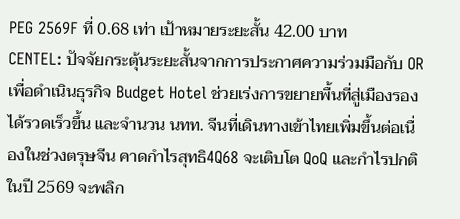PEG 2569F ที่ 0.68 เท่า เป้าหมายระยะสั้น 42.00 บาท
CENTEL: ปัจจัยกระตุ้นระยะสั้นจากการประกาศความร่วมมือกับ OR เพื่อดำเนินธุรกิจ Budget Hotel ช่วยเร่งการขยายพื้นที่สู่เมืองรองได้รวดเร็วขึ้น และจำนวน นทท. จีนที่เดินทางเข้าไทยเพิ่มขึ้นต่อเนื่องในช่วงตรุษจีน คาดกำไรสุทธิ4Q68 จะเติบโต QoQ และกำไรปกติในปี 2569 จะพลิก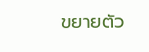ขยายตัว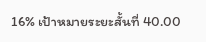16% เป้าหมายระยะสั้นที่ 40.00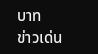บาท
ข่าวเด่น